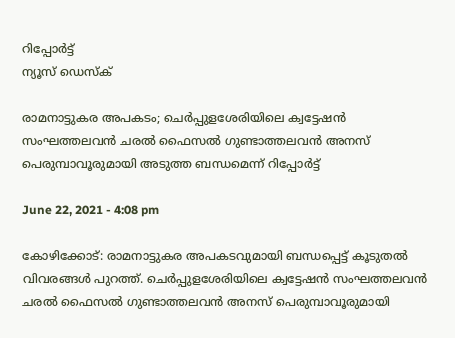റിപ്പോര്‍ട്ട്
ന്യൂസ് ഡെസ്ക്

രാമനാട്ടുകര അപകടം; ചെര്‍പ്പുളശേരിയിലെ ക്വട്ടേഷന്‍ സംഘത്തലവന്‍ ചരല്‍ ഫൈസല്‍ ഗുണ്ടാത്തലവന്‍ അനസ് പെരുമ്പാവൂരുമായി അടുത്ത ബന്ധമെന്ന് റിപ്പോര്‍ട്ട്

June 22, 2021 - 4:08 pm

കോഴിക്കോട്: രാമനാട്ടുകര അപകടവുമായി ബന്ധപ്പെട്ട് കൂടുതല്‍ വിവരങ്ങള്‍ പുറത്ത്. ചെര്‍പ്പുളശേരിയിലെ ക്വട്ടേഷന്‍ സംഘത്തലവന്‍ ചരല്‍ ഫൈസല്‍ ഗുണ്ടാത്തലവന്‍ അനസ് പെരുമ്പാവൂരുമായി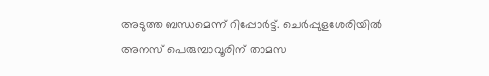അടുത്ത ബന്ധമെന്ന് റിപ്പോര്‍ട്ട്. ചെര്‍പ്പുളശേരിയില്‍ അനസ് പെരുമ്പാവൂരിന് താമസ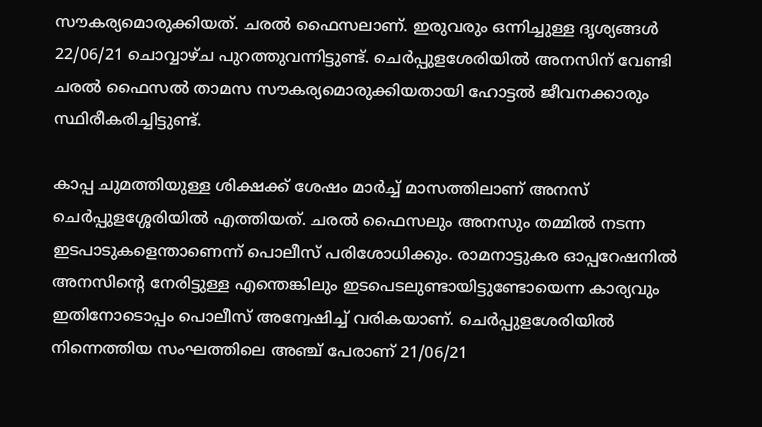സൗകര്യമൊരുക്കിയത്. ചരല്‍ ഫൈസലാണ്. ഇരുവരും ഒന്നിച്ചുള്ള ദൃശ്യങ്ങള്‍ 22/06/21 ചൊവ്വാഴ്ച പുറത്തുവന്നിട്ടുണ്ട്. ചെര്‍പ്പുളശേരിയില്‍ അനസിന് വേണ്ടി ചരല്‍ ഫൈസല്‍ താമസ സൗകര്യമൊരുക്കിയതായി ഹോട്ടല്‍ ജീവനക്കാരും സ്ഥിരീകരിച്ചിട്ടുണ്ട്.

കാപ്പ ചുമത്തിയുള്ള ശിക്ഷക്ക് ശേഷം മാർച്ച് മാസത്തിലാണ് അനസ് ചെർപ്പുളശ്ശേരിയിൽ എത്തിയത്. ചരല്‍ ഫൈസലും അനസും തമ്മില്‍ നടന്ന ഇടപാടുകളെന്താണെന്ന് പൊലീസ് പരിശോധിക്കും. രാമനാട്ടുകര ഓപ്പറേഷനില്‍ അനസിന്റെ നേരിട്ടുള്ള എന്തെങ്കിലും ഇടപെടലുണ്ടായിട്ടുണ്ടോയെന്ന കാര്യവും ഇതിനോടൊപ്പം പൊലീസ് അന്വേഷിച്ച് വരികയാണ്. ചെര്‍പ്പുളശേരിയില്‍ നിന്നെത്തിയ സംഘത്തിലെ അഞ്ച് പേരാണ് 21/06/21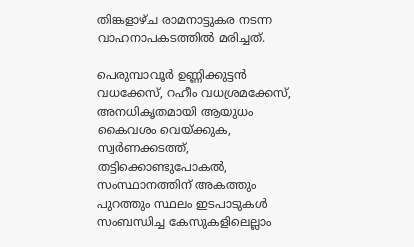തിങ്കളാഴ്ച രാമനാട്ടുകര നടന്ന വാഹനാപകടത്തില്‍ മരിച്ചത്.

പെരുമ്പാവൂർ ഉണ്ണിക്കുട്ടൻ വധക്കേസ്, റഹീം വധശ്രമക്കേസ്, അനധികൃതമായി ആയുധം കൈവശം വെയ്ക്കുക, സ്വർണക്കടത്ത്, തട്ടിക്കൊണ്ടുപോകൽ, സംസ്ഥാനത്തിന് അകത്തും പുറത്തും സ്ഥലം ഇടപാടുകൾ സംബന്ധിച്ച കേസുകളിലെല്ലാം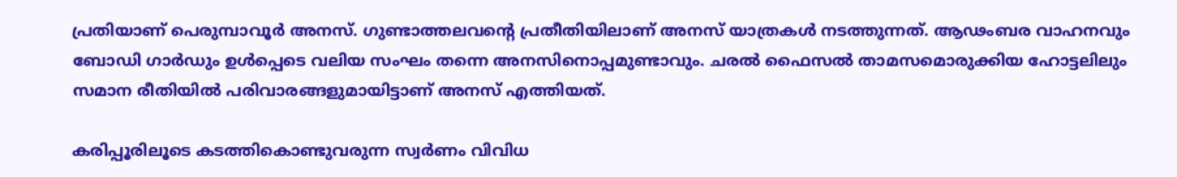പ്രതിയാണ് പെരുമ്പാവൂർ അനസ്. ഗുണ്ടാത്തലവന്റെ പ്രതീതിയിലാണ് അനസ് യാത്രകള്‍ നടത്തുന്നത്. ആഢംബര വാഹനവും ബോഡി ഗാര്‍ഡും ഉള്‍പ്പെടെ വലിയ സംഘം തന്നെ അനസിനൊപ്പമുണ്ടാവും. ചരല്‍ ഫൈസല്‍ താമസമൊരുക്കിയ ഹോട്ടലിലും സമാന രീതിയില്‍ പരിവാരങ്ങളുമായിട്ടാണ് അനസ് എത്തിയത്.

കരിപ്പൂരിലൂടെ കടത്തികൊണ്ടുവരുന്ന സ്വര്‍ണം വിവിധ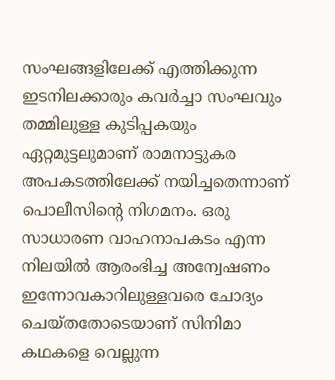സംഘങ്ങളിലേക്ക് എത്തിക്കുന്ന ഇടനിലക്കാരും കവര്‍ച്ചാ സംഘവും തമ്മിലുള്ള കുടിപ്പകയും ഏറ്റമുട്ടലുമാണ് രാമനാട്ടുകര അപകടത്തിലേക്ക് നയിച്ചതെന്നാണ് പൊലീസിന്റെ നിഗമനം. ഒരു സാധാരണ വാഹനാപകടം എന്ന നിലയില്‍ ആരംഭിച്ച അന്വേഷണം ഇന്നോവകാറിലുള്ളവരെ ചോദ്യം ചെയ്തതോടെയാണ് സിനിമാ കഥകളെ വെല്ലുന്ന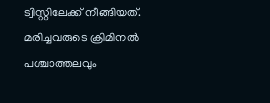ട്വിസ്റ്റിലേക്ക് നീങ്ങിയത്. മരിച്ചവരുടെ ക്രിമിനല്‍ പശ്ചാത്തലവും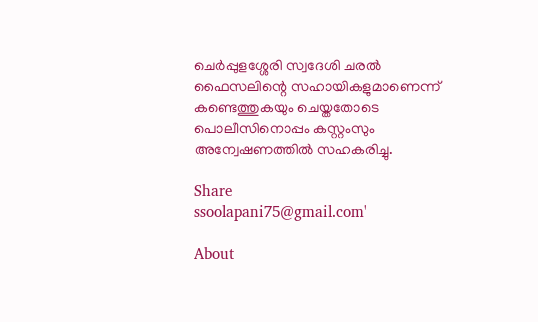ചെര്‍പ്പുളശ്ശേരി സ്വദേശി ചരല്‍ ഫൈസലിന്റെ സഹായികളുമാണെന്ന് കണ്ടെത്തുകയും ചെയ്തതോടെ പൊലീസിനൊപ്പം കസ്റ്റംസും അന്വേഷണത്തില്‍ സഹകരിച്ചു.

Share
ssoolapani75@gmail.com'

About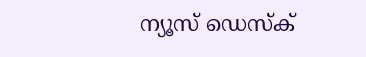ന്യൂസ് ഡെസ്ക്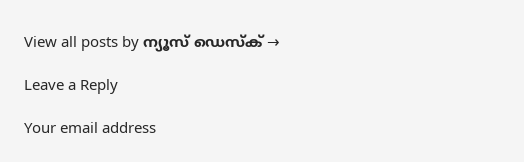View all posts by ന്യൂസ് ഡെസ്ക് →

Leave a Reply

Your email address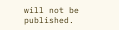will not be published.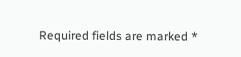Required fields are marked *